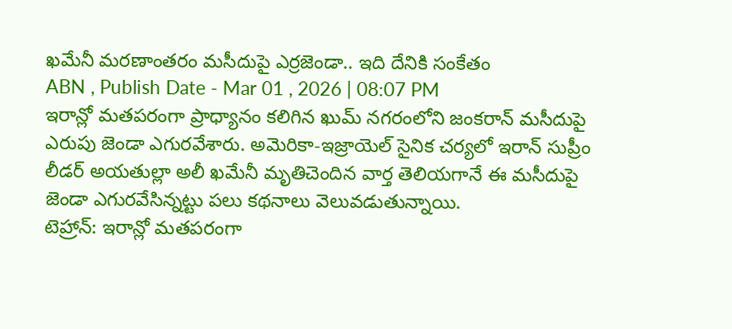ఖమేనీ మరణాంతరం మసీదుపై ఎర్రజెండా.. ఇది దేనికి సంకేతం
ABN , Publish Date - Mar 01 , 2026 | 08:07 PM
ఇరాన్లో మతపరంగా ప్రాధ్యానం కలిగిన ఖుమ్ నగరంలోని జంకరాన్ మసీదుపై ఎరుపు జెండా ఎగురవేశారు. అమెరికా-ఇజ్రాయెల్ సైనిక చర్యలో ఇరాన్ సుప్రీం లీడర్ అయతుల్లా అలీ ఖమేనీ మృతిచెందిన వార్త తెలియగానే ఈ మసీదుపై జెండా ఎగురవేసిన్నట్టు పలు కథనాలు వెలువడుతున్నాయి.
టెహ్రాన్: ఇరాన్లో మతపరంగా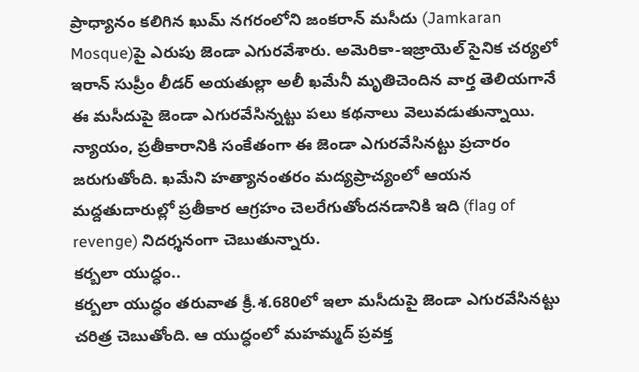ప్రాధ్యానం కలిగిన ఖుమ్ నగరంలోని జంకరాన్ మసీదు (Jamkaran Mosque)పై ఎరుపు జెండా ఎగురవేశారు. అమెరికా-ఇజ్రాయెల్ సైనిక చర్యలో ఇరాన్ సుప్రీం లీడర్ అయతుల్లా అలీ ఖమేనీ మృతిచెందిన వార్త తెలియగానే ఈ మసీదుపై జెండా ఎగురవేసిన్నట్టు పలు కథనాలు వెలువడుతున్నాయి. న్యాయం, ప్రతీకారానికి సంకేతంగా ఈ జెండా ఎగురవేసినట్టు ప్రచారం జరుగుతోంది. ఖమేని హత్యానంతరం మద్యప్రాచ్యంలో ఆయన మద్దతుదారుల్లో ప్రతీకార ఆగ్రహం చెలరేగుతోందనడానికి ఇది (flag of revenge) నిదర్శనంగా చెబుతున్నారు.
కర్బలా యుద్ధం..
కర్బలా యుద్ధం తరువాత క్రీ.శ.680లో ఇలా మసీదుపై జెండా ఎగురవేసినట్టు చరిత్ర చెబుతోంది. ఆ యుద్ధంలో మహమ్మద్ ప్రవక్త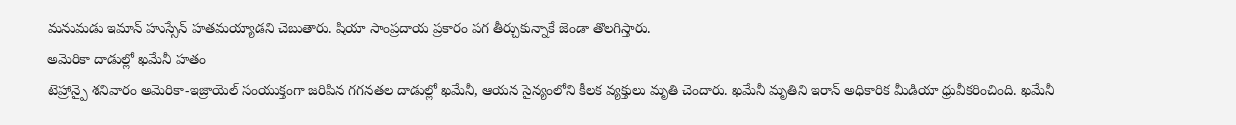మనుమడు ఇమాన్ హుస్సేన్ హతమయ్యాడని చెబుతారు. షియా సాంప్రదాయ ప్రకారం పగ తీర్చుకున్నాకే జెండా తొలగిస్తారు.
అమెరికా దాడుల్లో ఖమేనీ హతం
టెహ్రాన్పై శనివారం అమెరికా-ఇజ్రాయెల్ సంయుక్తంగా జరిపిన గగనతల దాడుల్లో ఖమేనీ, ఆయన సైన్యంలోని కీలక వ్యక్తులు మృతి చెందారు. ఖమేనీ మృతిని ఇరాన్ అధికారిక మీడియా ధ్రువీకరించింది. ఖమేనీ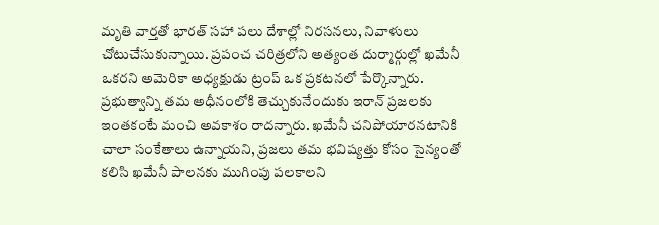మృతి వార్తతో భారత్ సహా పలు దేశాల్లో నిరసనలు, నివాళులు చోటుచేసుకున్నాయి. ప్రపంచ చరిత్రలోని అత్యంత దుర్మార్గుల్లో ఖమేనీ ఒకరని అమెరికా అధ్యక్షుడు ట్రంప్ ఒక ప్రకటనలో పేర్కొన్నారు. ప్రభుత్వాన్ని తమ అధీనంలోకి తెచ్చుకునేందుకు ఇరాన్ ప్రజలకు ఇంతకంటే మంచి అవకాశం రాదన్నారు. ఖమేనీ చనిపోయారనటానికి చాలా సంకేతాలు ఉన్నాయని, ప్రజలు తమ భవిష్యత్తు కోసం సైన్యంతో కలిసి ఖమేనీ పాలనకు ముగింపు పలకాలని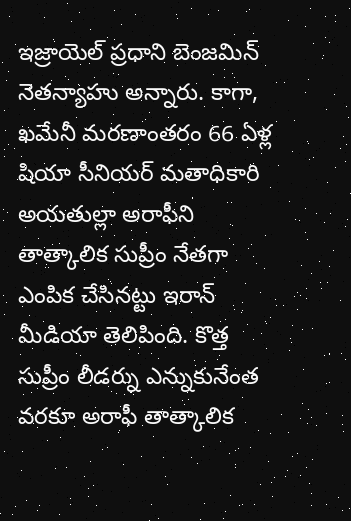ఇజ్రాయెల్ ప్రధాని బెంజమిన్ నెతన్యాహు అన్నారు. కాగా, ఖమేనీ మరణాంతరం 66 ఏళ్ల షియా సీనియర్ మతాధికారి అయతుల్లా అరాఫీని తాత్కాలిక సుప్రీం నేతగా ఎంపిక చేసినట్టు ఇరాన్ మీడియా తెలిపింది. కొత్త సుప్రీం లీడర్ను ఎన్నుకునేంత వరకూ అరాఫీ తాత్కాలిక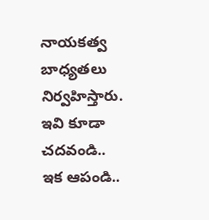నాయకత్వ బాధ్యతలు నిర్వహిస్తారు.
ఇవి కూడా చదవండి..
ఇక ఆపండి..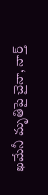ఖమేనీ మృతిపై చైనా, నార్త్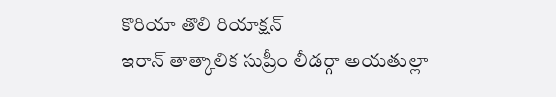కొరియా తొలి రియాక్షన్
ఇరాన్ తాత్కాలిక సుప్రీం లీడర్గా అయతుల్లా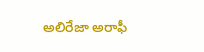అలిరేజా అరాఫీ